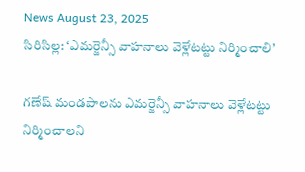News August 23, 2025
సిరిసిల్ల: ‘ఎమర్జెన్సీ వాహనాలు వెళ్లేటట్టు నిర్మించాలి’

గణేష్ మండపాలను ఎమర్జెన్సీ వాహనాలు వెళ్లేటట్టు నిర్మించాలని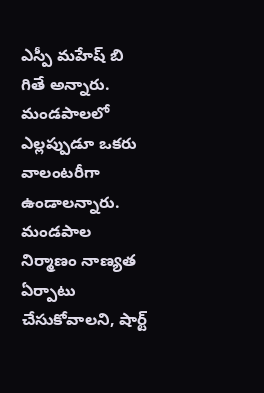ఎస్పీ మహేష్ బి గితే అన్నారు. మండపాలలో ఎల్లప్పుడూ ఒకరు వాలంటరీగా ఉండాలన్నారు. మండపాల నిర్మాణం నాణ్యత ఏర్పాటు చేసుకోవాలని, షార్ట్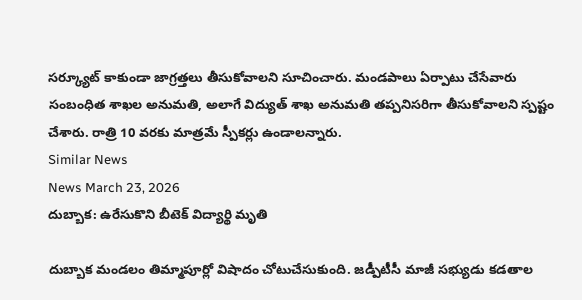సర్క్యూట్ కాకుండా జాగ్రత్తలు తీసుకోవాలని సూచించారు. మండపాలు ఏర్పాటు చేసేవారు సంబంధిత శాఖల అనుమతి, అలాగే విద్యుత్ శాఖ అనుమతి తప్పనిసరిగా తీసుకోవాలని స్పష్టం చేశారు. రాత్రి 10 వరకు మాత్రమే స్పీకర్లు ఉండాలన్నారు.
Similar News
News March 23, 2026
దుబ్బాక: ఉరేసుకొని బీటెక్ విద్యార్థి మృతి

దుబ్బాక మండలం తిమ్మాపూర్లో విషాదం చోటుచేసుకుంది. జడ్పీటీసీ మాజీ సభ్యుడు కడతాల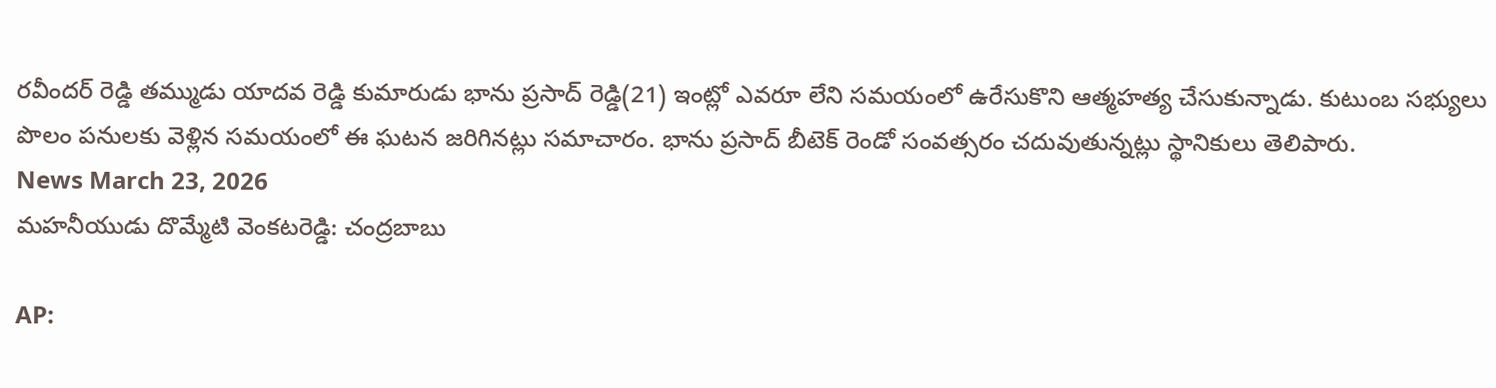రవీందర్ రెడ్డి తమ్ముడు యాదవ రెడ్డి కుమారుడు భాను ప్రసాద్ రెడ్డి(21) ఇంట్లో ఎవరూ లేని సమయంలో ఉరేసుకొని ఆత్మహత్య చేసుకున్నాడు. కుటుంబ సభ్యులు పొలం పనులకు వెళ్లిన సమయంలో ఈ ఘటన జరిగినట్లు సమాచారం. భాను ప్రసాద్ బీటెక్ రెండో సంవత్సరం చదువుతున్నట్లు స్థానికులు తెలిపారు.
News March 23, 2026
మహనీయుడు దొమ్మేటి వెంకటరెడ్డి: చంద్రబాబు

AP: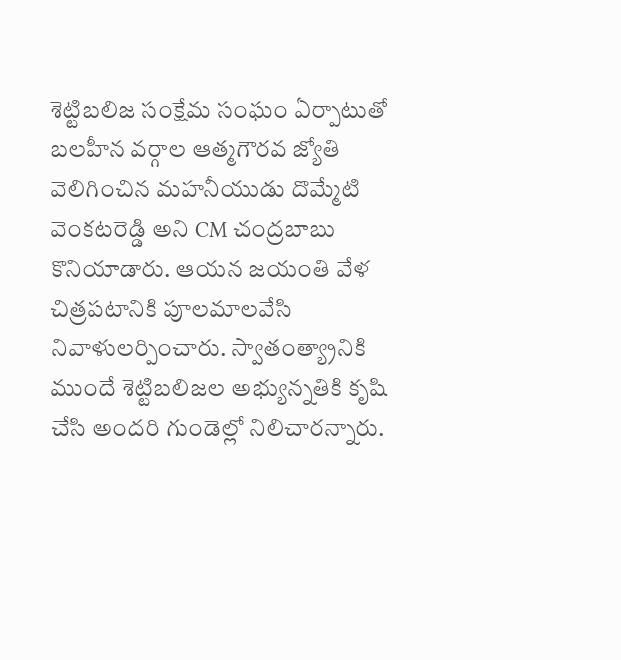శెట్టిబలిజ సంక్షేమ సంఘం ఏర్పాటుతో బలహీన వర్గాల ఆత్మగౌరవ జ్యోతి వెలిగించిన మహనీయుడు దొమ్మేటి వెంకటరెడ్డి అని CM చంద్రబాబు కొనియాడారు. ఆయన జయంతి వేళ చిత్రపటానికి పూలమాలవేసి నివాళులర్పించారు. స్వాతంత్య్రానికి ముందే శెట్టిబలిజల అభ్యున్నతికి కృషి చేసి అందరి గుండెల్లో నిలిచారన్నారు.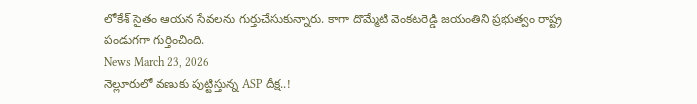లోకేశ్ సైతం ఆయన సేవలను గుర్తుచేసుకున్నారు. కాగా దొమ్మేటి వెంకటరెడ్డి జయంతిని ప్రభుత్వం రాష్ట్ర పండుగగా గుర్తించింది.
News March 23, 2026
నెల్లూరులో వణుకు పుట్టిస్తున్న ASP దీక్ష..!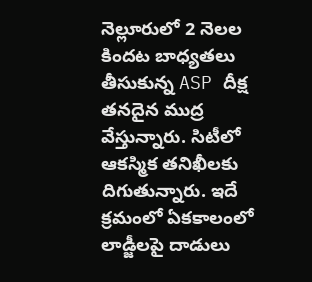నెల్లూరులో 2 నెలల కిందట బాధ్యతలు తీసుకున్న ASP దీక్ష తనదైన ముద్ర వేస్తున్నారు. సిటీలో ఆకస్మిక తనిఖీలకు దిగుతున్నారు. ఇదే క్రమంలో ఏకకాలంలో లాడ్జీలపై దాడులు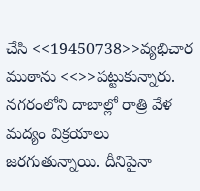చేసి <<19450738>>వ్యభిచార ముఠాను <<>>పట్టుకున్నారు. నగరంలోని దాబాల్లో రాత్రి వేళ మద్యం విక్రయాలు జరగుతున్నాయి. దీనిపైనా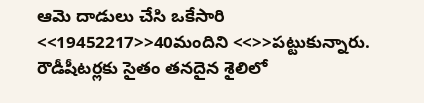ఆమె దాడులు చేసి ఒకేసారి <<19452217>>40మందిని <<>>పట్టుకున్నారు. రౌడీషీటర్లకు సైతం తనదైన శైలిలో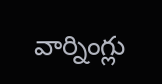వార్నింగ్లు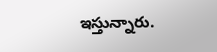ఇస్తున్నారు.